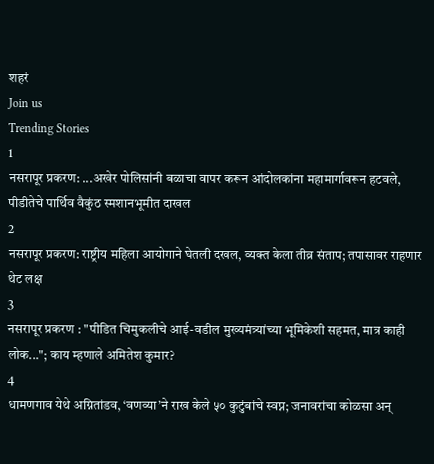शहरं
Join us
Trending Stories
1
नसरापूर प्रकरण: ...अखेर पोलिसांनी बळाचा वापर करून आंदोलकांना महामार्गावरून हटवले, पीडीतेचे पार्थिव वैकुंठ स्मशानभूमीत दाखल
2
नसरापूर प्रकरण: राष्ट्रीय महिला आयोगाने घेतली दखल, व्यक्त केला तीव्र संताप; तपासावर राहणार थेट लक्ष
3
नसरापूर प्रकरण : "पीडित चिमुकलीचे आई-वडील मुख्यमंत्र्यांच्या भूमिकेशी सहमत, मात्र काही लोक..."; काय म्हणाले अमितेश कुमार?
4
धामणगाव येथे अग्नितांडव, ‘वणव्या’ने राख केले ५० कुटुंबांचे स्वप्न; जनावरांचा कोळसा अन्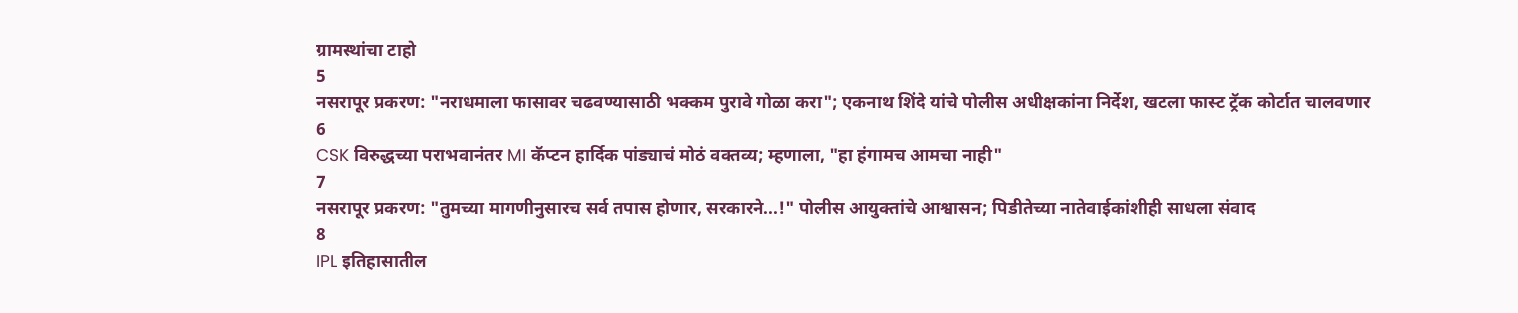ग्रामस्थांचा टाहो
5
नसरापूर प्रकरण: "नराधमाला फासावर चढवण्यासाठी भक्कम पुरावे गोळा करा"; एकनाथ शिंदे यांचे पोलीस अधीक्षकांना निर्देश, खटला फास्ट ट्रॅक कोर्टात चालवणार
6
CSK विरुद्धच्या पराभवानंतर MI कॅप्टन हार्दिक पांड्याचं मोठं वक्तव्य; म्हणाला, "हा हंगामच आमचा नाही"
7
नसरापूर प्रकरण: "तुमच्या मागणीनुसारच सर्व तपास होणार, सरकारने...!" पोलीस आयुक्तांचे आश्वासन; पिडीतेच्या नातेवाईकांशीही साधला संवाद
8
IPL इतिहासातील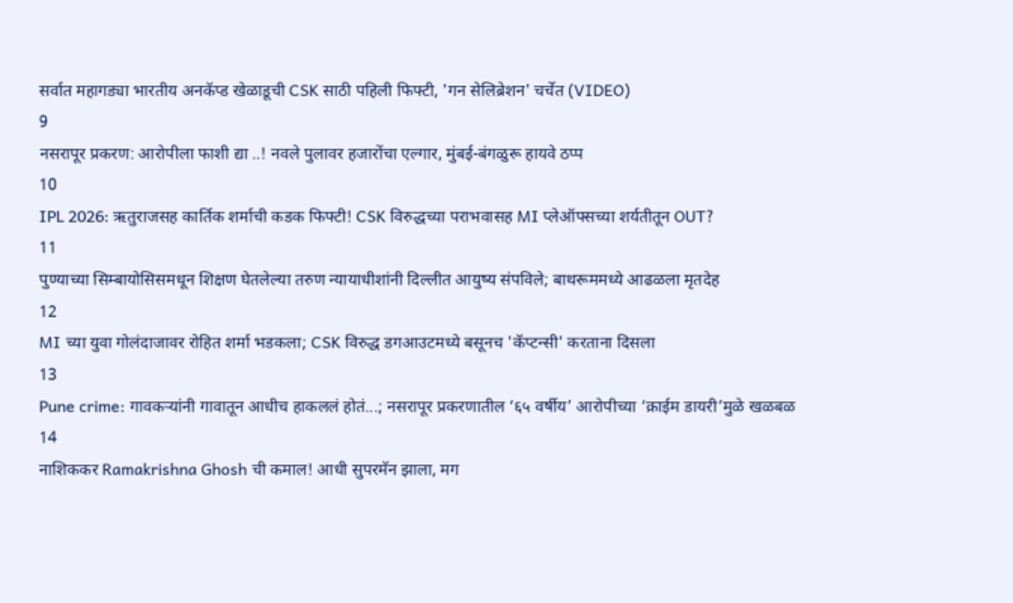सर्वात महागड्या भारतीय अनकॅप्ड खेळाडूची CSK साठी पहिली फिफ्टी, 'गन सेलिब्रेशन' चर्चेत (VIDEO)
9
नसरापूर प्रकरण: आरोपीला फाशी द्या ..! नवले पुलावर हजारोंचा एल्गार, मुंबई-बंगळुरू हायवे ठप्प
10
IPL 2026: ऋतुराजसह कार्तिक शर्माची कडक फिफ्टी! CSK विरुद्धच्या पराभवासह MI प्लेऑफ्सच्या शर्यतीतून OUT?
11
पुण्याच्या सिम्बायोसिसमधून शिक्षण घेतलेल्या तरुण न्यायाधीशांनी दिल्लीत आयुष्य संपविले; बाथरूममध्ये आढळला मृतदेह
12
MI च्या युवा गोलंदाजावर रोहित शर्मा भडकला; CSK विरुद्ध डगआउटमध्ये बसूनच 'कॅप्टन्सी' करताना दिसला
13
Pune crime: गावकऱ्यांनी गावातून आधीच हाकललं होतं...; नसरापूर प्रकरणातील ‘६५ वर्षीय’ आरोपीच्या ‘क्राईम डायरी’मुळे खळबळ
14
नाशिककर Ramakrishna Ghosh ची कमाल! आधी सुपरमॅन झाला, मग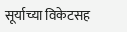सूर्याच्या विकेटसह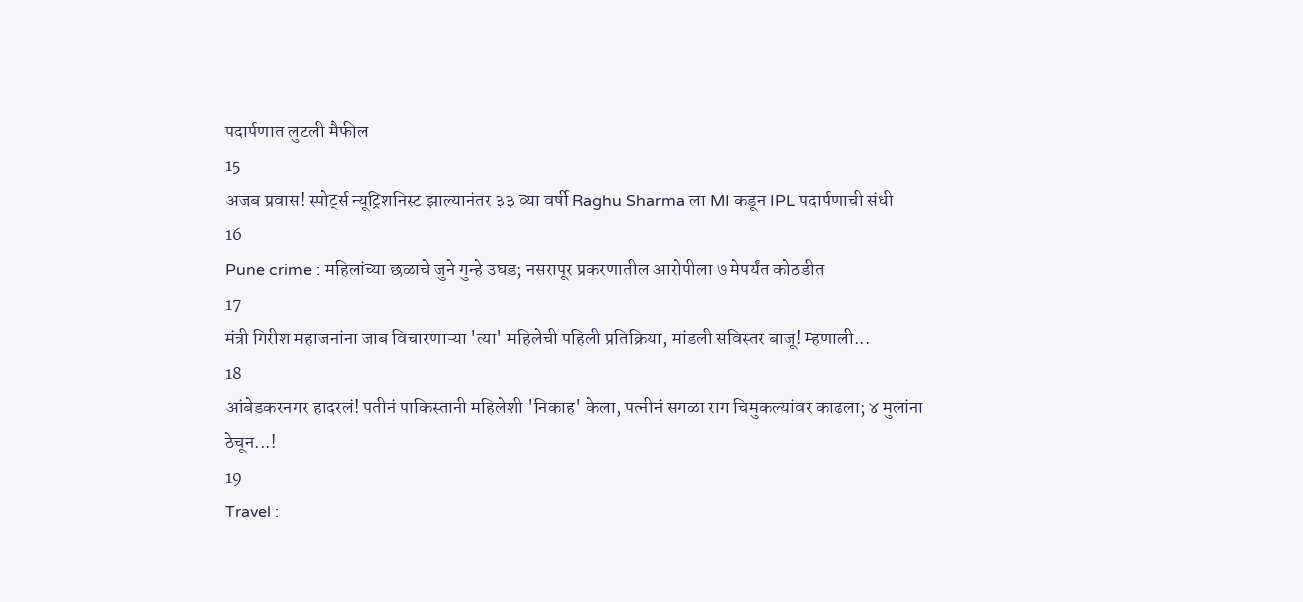पदार्पणात लुटली मैफील
15
अजब प्रवास! स्पोर्ट्स न्यूट्रिशनिस्ट झाल्यानंतर ३३ व्या वर्षी Raghu Sharma ला MI कडून IPL पदार्पणाची संधी
16
Pune crime : महिलांच्या छळाचे जुने गुन्हे उघड; नसरापूर प्रकरणातील आरोपीला ७ मेपर्यंत कोठडीत
17
मंत्री गिरीश महाजनांना जाब विचारणाऱ्या 'त्या' महिलेची पहिली प्रतिक्रिया, मांडली सविस्तर बाजू! म्हणाली...
18
आंबेडकरनगर हादरलं! पतीनं पाकिस्तानी महिलेशी 'निकाह' केला, पत्नीनं सगळा राग चिमुकल्यांवर काढला; ४ मुलांना ठेचून...!
19
Travel :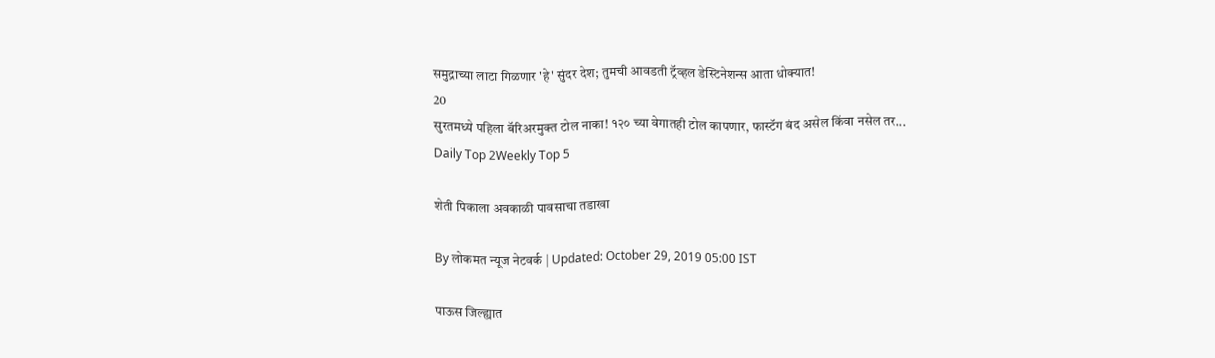समुद्राच्या लाटा गिळणार 'हे' सुंदर देश; तुमची आवडती ट्रॅव्हल डेस्टिनेशन्स आता धोक्यात!
20
सुरतमध्ये पहिला बॅरिअरमुक्त टोल नाका! १२० च्या वेगातही टोल कापणार, फास्टॅग बंद असेल किंवा नसेल तर...
Daily Top 2Weekly Top 5

शेती पिकाला अवकाळी पावसाचा तडाखा

By लोकमत न्यूज नेटवर्क | Updated: October 29, 2019 05:00 IST

पाऊस जिल्ह्यात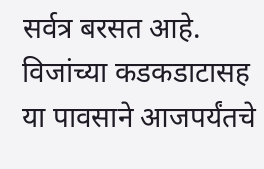सर्वत्र बरसत आहे. विजांच्या कडकडाटासह या पावसाने आजपर्यंतचे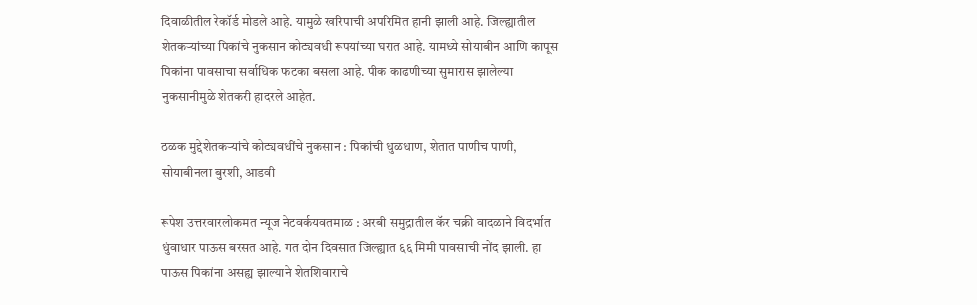दिवाळीतील रेकॉर्ड मोडले आहे. यामुळे खरिपाची अपरिमित हानी झाली आहे. जिल्ह्यातील शेतकऱ्यांच्या पिकांचे नुकसान कोट्यवधी रूपयांच्या घरात आहे. यामध्ये सोयाबीन आणि कापूस पिकांना पावसाचा सर्वाधिक फटका बसला आहे. पीक काढणीच्या सुमारास झालेल्या नुकसानीमुळे शेतकरी हादरले आहेत.

ठळक मुद्देशेतकऱ्यांचे कोट्यवधींचे नुकसान : पिकांची धुळधाण, शेतात पाणीच पाणी, सोयाबीनला बुरशी, आडवी

रूपेश उत्तरवारलोकमत न्यूज नेटवर्कयवतमाळ : अरबी समुद्रातील कॅर चक्री वादळाने विदर्भात धुंवाधार पाऊस बरसत आहे. गत दोन दिवसात जिल्ह्यात ६६ मिमी पावसाची नोंद झाली. हा पाऊस पिकांना असह्य झाल्याने शेतशिवाराचे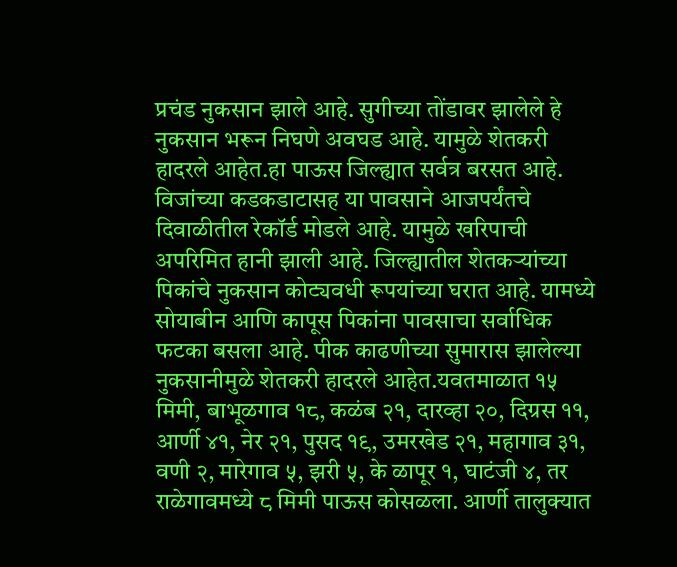प्रचंड नुकसान झाले आहे. सुगीच्या तोंडावर झालेले हे नुकसान भरून निघणे अवघड आहे. यामुळे शेतकरी हादरले आहेत.हा पाऊस जिल्ह्यात सर्वत्र बरसत आहे. विजांच्या कडकडाटासह या पावसाने आजपर्यंतचे दिवाळीतील रेकॉर्ड मोडले आहे. यामुळे खरिपाची अपरिमित हानी झाली आहे. जिल्ह्यातील शेतकऱ्यांच्या पिकांचे नुकसान कोट्यवधी रूपयांच्या घरात आहे. यामध्ये सोयाबीन आणि कापूस पिकांना पावसाचा सर्वाधिक फटका बसला आहे. पीक काढणीच्या सुमारास झालेल्या नुकसानीमुळे शेतकरी हादरले आहेत.यवतमाळात १५ मिमी, बाभूळगाव १८, कळंब २१, दारव्हा २०, दिग्रस ११, आर्णी ४१, नेर २१, पुसद १९, उमरखेड २१, महागाव ३१, वणी २, मारेगाव ५, झरी ५, के ळापूर १, घाटंजी ४, तर राळेगावमध्ये ८ मिमी पाऊस कोसळला. आर्णी तालुक्यात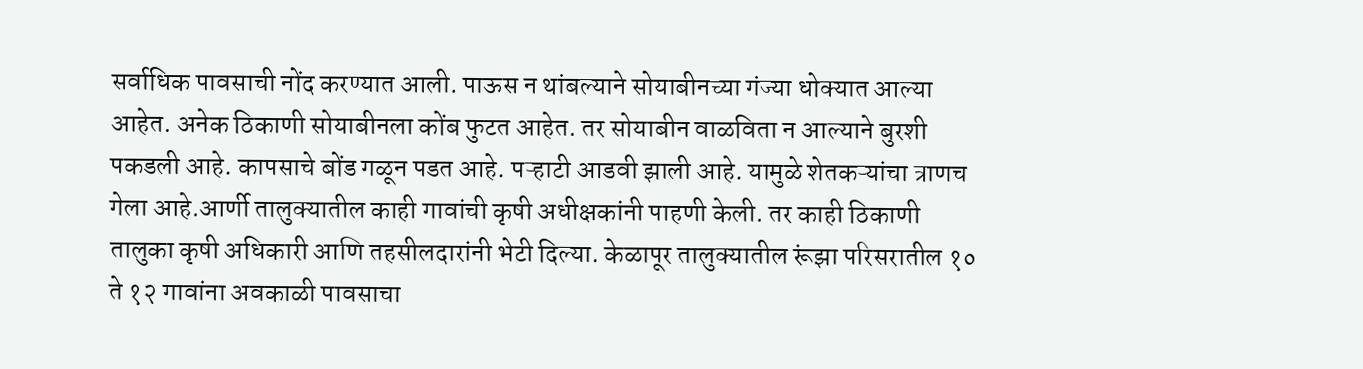सर्वाधिक पावसाची नोंद करण्यात आली. पाऊस न थांबल्याने सोयाबीनच्या गंज्या धोक्यात आल्या आहेत. अनेक ठिकाणी सोयाबीनला कोंब फुटत आहेत. तर सोयाबीन वाळविता न आल्याने बुरशी पकडली आहे. कापसाचे बोंड गळून पडत आहे. पऱ्हाटी आडवी झाली आहे. यामुळे शेतकऱ्यांचा त्राणच गेला आहे.आर्णी तालुक्यातील काही गावांची कृषी अधीक्षकांनी पाहणी केली. तर काही ठिकाणी तालुका कृषी अधिकारी आणि तहसीलदारांनी भेटी दिल्या. केळापूर तालुक्यातील रूंझा परिसरातील १० ते १२ गावांना अवकाळी पावसाचा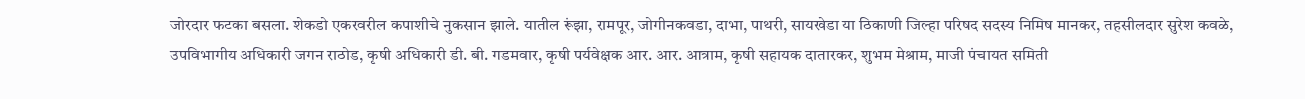जोरदार फटका बसला. शेकडो एकरवरील कपाशीचे नुकसान झाले. यातील रूंझा, रामपूर, जोगीनकवडा, दाभा, पाथरी, सायखेडा या ठिकाणी जिल्हा परिषद सदस्य निमिष मानकर, तहसीलदार सुरेश कवळे, उपविभागीय अधिकारी जगन राठोड, कृषी अधिकारी डी. बी. गडमवार, कृषी पर्यवेक्षक आर. आर. आत्राम, कृषी सहायक दातारकर, शुभम मेश्राम, माजी पंचायत समिती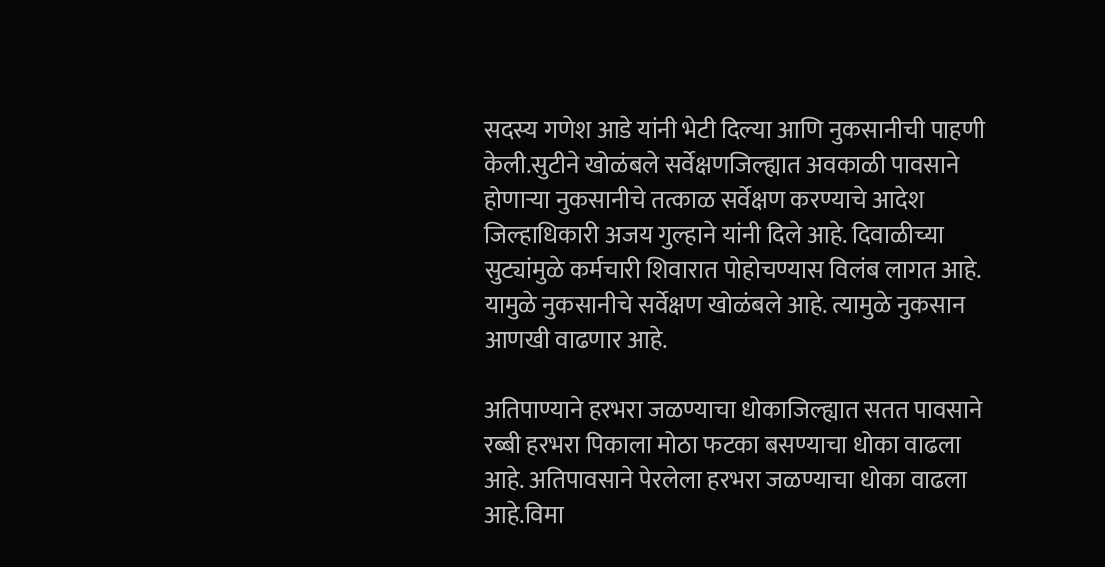सदस्य गणेश आडे यांनी भेटी दिल्या आणि नुकसानीची पाहणी केली.सुटीने खोळंबले सर्वेक्षणजिल्ह्यात अवकाळी पावसाने होणाऱ्या नुकसानीचे तत्काळ सर्वेक्षण करण्याचे आदेश जिल्हाधिकारी अजय गुल्हाने यांनी दिले आहे. दिवाळीच्या सुट्यांमुळे कर्मचारी शिवारात पोहोचण्यास विलंब लागत आहे. यामुळे नुकसानीचे सर्वेक्षण खोळंबले आहे. त्यामुळे नुकसान आणखी वाढणार आहे.

अतिपाण्याने हरभरा जळण्याचा धोकाजिल्ह्यात सतत पावसाने रब्बी हरभरा पिकाला मोठा फटका बसण्याचा धोका वाढला आहे. अतिपावसाने पेरलेला हरभरा जळण्याचा धोका वाढला आहे.विमा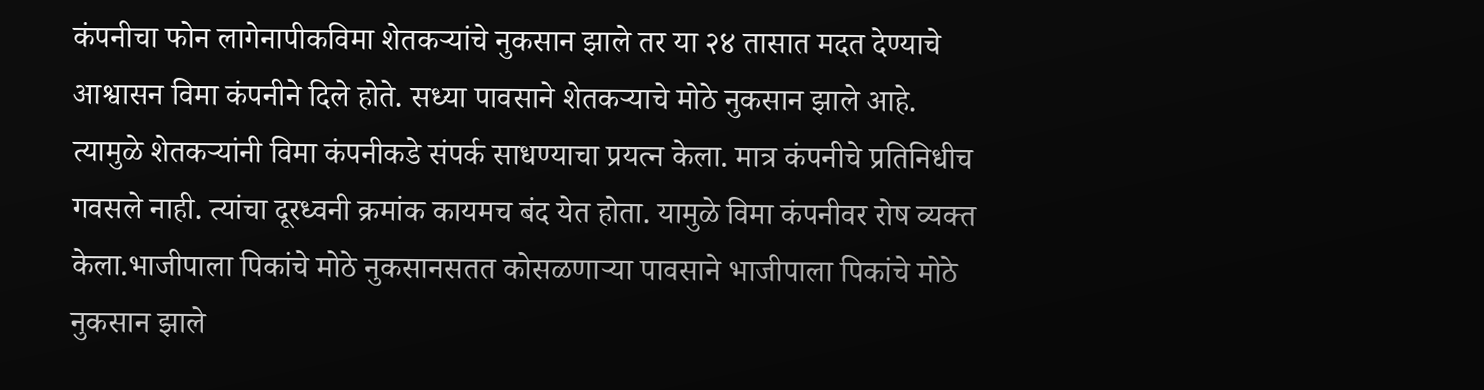कंपनीचा फोन लागेनापीकविमा शेतकऱ्यांचे नुकसान झाले तर या २४ तासात मदत देण्याचे आश्वासन विमा कंपनीने दिले होते. सध्या पावसाने शेतकऱ्याचे मोठे नुकसान झाले आहे. त्यामुळे शेतकऱ्यांनी विमा कंपनीकडे संपर्क साधण्याचा प्रयत्न केला. मात्र कंपनीचे प्रतिनिधीच गवसले नाही. त्यांचा दूरध्वनी क्रमांक कायमच बंद येत होता. यामुळे विमा कंपनीवर रोष व्यक्त केला.भाजीपाला पिकांचे मोठे नुकसानसतत कोसळणाऱ्या पावसाने भाजीपाला पिकांचे मोठे नुकसान झाले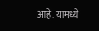आहे. यामध्ये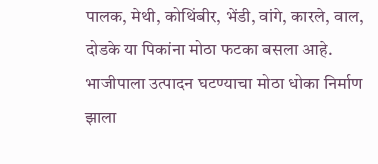पालक, मेथी, कोथिंबीर, भेंडी, वांगे, कारले, वाल, दोडके या पिकांना मोठा फटका बसला आहे. भाजीपाला उत्पादन घटण्याचा मोठा धोका निर्माण झाला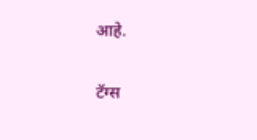आहे.

टॅग्स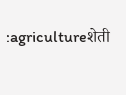:agricultureशेती